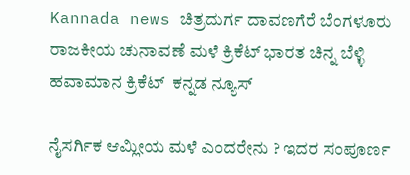Kannada news ಚಿತ್ರದುರ್ಗ ದಾವಣಗೆರೆ ಬೆಂಗಳೂರು ರಾಜಕೀಯ ಚುನಾವಣೆ ಮಳೆ ಕ್ರಿಕೆಟ್ ಭಾರತ ಚಿನ್ನ ಬೆಳ್ಳಿ ಹವಾಮಾನ ಕ್ರಿಕೆಟ್  ಕನ್ನಡ ನ್ಯೂಸ್

ನೈಸರ್ಗಿಕ ಆಮ್ಲೀಯ ಮಳೆ ಎಂದರೇನು ? ಇದರ ಸಂಪೂರ್ಣ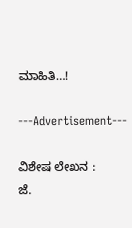ಮಾಹಿತಿ…!

---Advertisement---

ವಿಶೇಷ ಲೇಖನ :
ಜೆ.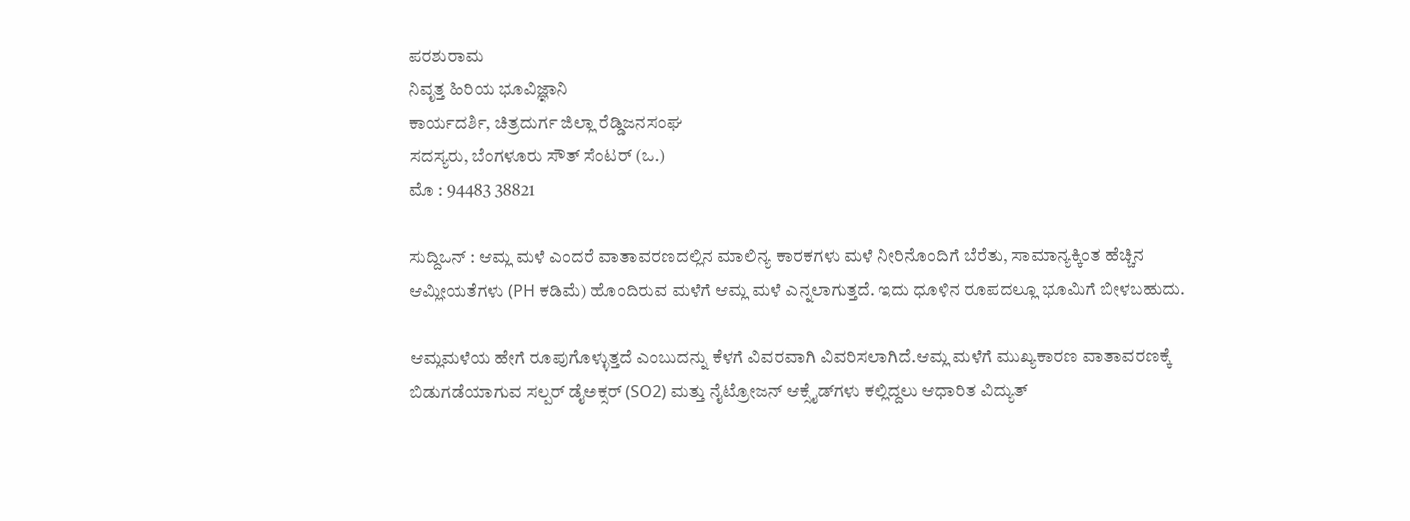ಪರಶುರಾಮ
ನಿವೃತ್ತ ಹಿರಿಯ ಭೂವಿಜ್ಞಾನಿ
ಕಾರ್ಯದರ್ಶಿ, ಚಿತ್ರದುರ್ಗ ಜಿಲ್ಲಾ ರೆಡ್ಡಿಜನಸಂಘ
ಸದಸ್ಯರು, ಬೆಂಗಳೂರು ಸೌತ್ ಸೆಂಟರ್ (ಒ.)
ಮೊ : 94483 38821

ಸುದ್ದಿಒನ್ : ಆಮ್ಲ ಮಳೆ ಎಂದರೆ ವಾತಾವರಣದಲ್ಲಿನ ಮಾಲಿನ್ಯ ಕಾರಕಗಳು ಮಳೆ ನೀರಿನೊಂದಿಗೆ ಬೆರೆತು, ಸಾಮಾನ್ಯಕ್ಕಿಂತ ಹೆಚ್ಚಿನ ಆಮ್ಲೀಯತೆಗಳು (PH ಕಡಿಮೆ) ಹೊಂದಿರುವ ಮಳೆಗೆ ಆಮ್ಲ ಮಳೆ ಎನ್ನಲಾಗುತ್ತದೆ. ಇದು ಧೂಳಿನ ರೂಪದಲ್ಲೂ ಭೂಮಿಗೆ ಬೀಳಬಹುದು.

ಆಮ್ಲಮಳೆಯ ಹೇಗೆ ರೂಪುಗೊಳ್ಳುತ್ತದೆ ಎಂಬುದನ್ನು ಕೆಳಗೆ ವಿವರವಾಗಿ ವಿವರಿಸಲಾಗಿದೆ.ಆಮ್ಲ ಮಳೆಗೆ ಮುಖ್ಯಕಾರಣ ವಾತಾವರಣಕ್ಕೆ ಬಿಡುಗಡೆಯಾಗುವ ಸಲ್ಪರ್ ಡೈಅಕ್ಸರ್ (SO2) ಮತ್ತು ನೈಟ್ರೋಜನ್ ಆಕ್ಸೈಡ್‍ಗಳು ಕಲ್ಲಿದ್ದಲು ಆಧಾರಿತ ವಿದ್ಯುತ್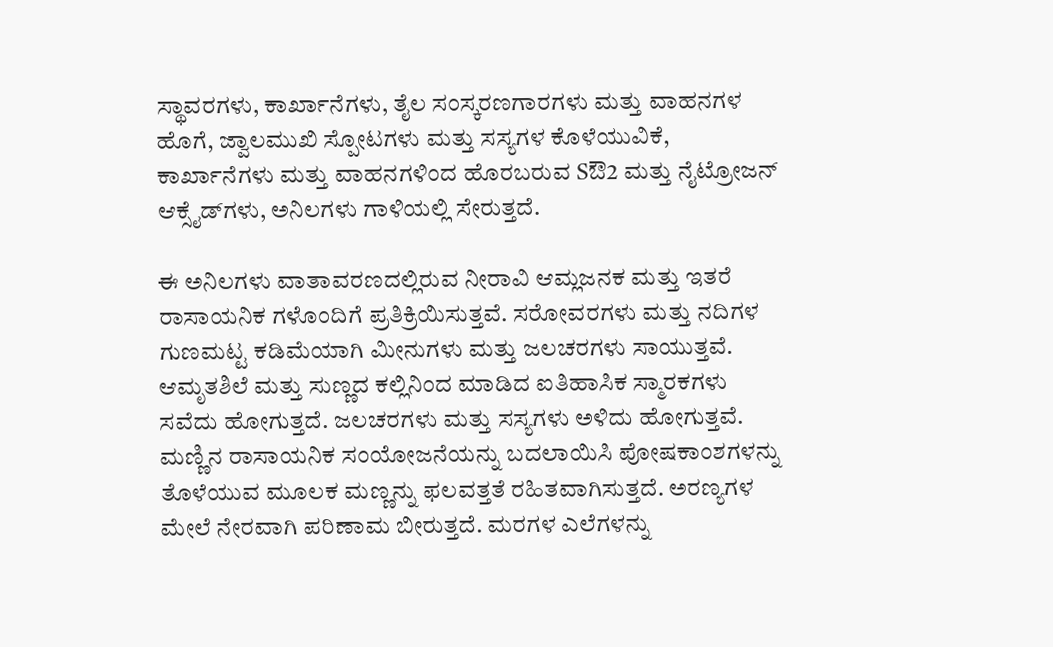ಸ್ಥಾವರಗಳು, ಕಾರ್ಖಾನೆಗಳು, ತೈಲ ಸಂಸ್ಕರಣಗಾರಗಳು ಮತ್ತು ವಾಹನಗಳ ಹೊಗೆ, ಜ್ವಾಲಮುಖಿ ಸ್ಪೋಟಗಳು ಮತ್ತು ಸಸ್ಯಗಳ ಕೊಳೆಯುವಿಕೆ, ಕಾರ್ಖಾನೆಗಳು ಮತ್ತು ವಾಹನಗಳಿಂದ ಹೊರಬರುವ Sಔ2 ಮತ್ತು ನೈಟ್ರೋಜನ್ ಆಕ್ಸೈಡ್‍ಗಳು, ಅನಿಲಗಳು ಗಾಳಿಯಲ್ಲಿ ಸೇರುತ್ತದೆ.

ಈ ಅನಿಲಗಳು ವಾತಾವರಣದಲ್ಲಿರುವ ನೀರಾವಿ ಆಮ್ಲಜನಕ ಮತ್ತು ಇತರೆ ರಾಸಾಯನಿಕ ಗಳೊಂದಿಗೆ ಪ್ರತಿಕ್ರಿಯಿಸುತ್ತವೆ. ಸರೋವರಗಳು ಮತ್ತು ನದಿಗಳ ಗುಣಮಟ್ಟ ಕಡಿಮೆಯಾಗಿ ಮೀನುಗಳು ಮತ್ತು ಜಲಚರಗಳು ಸಾಯುತ್ತವೆ. ಆಮೃತಶಿಲೆ ಮತ್ತು ಸುಣ್ಣದ ಕಲ್ಲಿನಿಂದ ಮಾಡಿದ ಐತಿಹಾಸಿಕ ಸ್ಮಾರಕಗಳು ಸವೆದು ಹೋಗುತ್ತದೆ. ಜಲಚರಗಳು ಮತ್ತು ಸಸ್ಯಗಳು ಅಳಿದು ಹೋಗುತ್ತವೆ. ಮಣ್ಣಿನ ರಾಸಾಯನಿಕ ಸಂಯೋಜನೆಯನ್ನು ಬದಲಾಯಿಸಿ ಪೋಷಕಾಂಶಗಳನ್ನು ತೊಳೆಯುವ ಮೂಲಕ ಮಣ್ಣನ್ನು ಫಲವತ್ತತೆ ರಹಿತವಾಗಿಸುತ್ತದೆ. ಅರಣ್ಯಗಳ ಮೇಲೆ ನೇರವಾಗಿ ಪರಿಣಾಮ ಬೀರುತ್ತದೆ. ಮರಗಳ ಎಲೆಗಳನ್ನು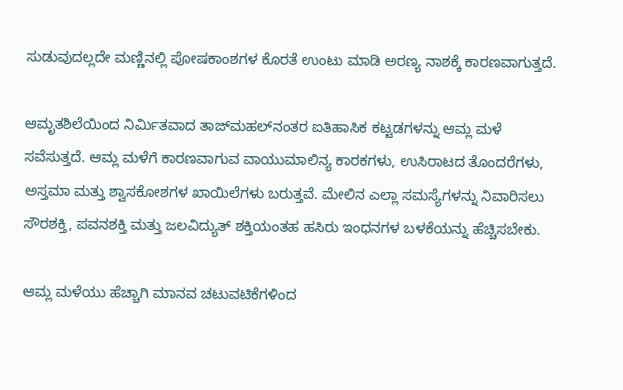ಸುಡುವುದಲ್ಲದೇ ಮಣ್ಣಿನಲ್ಲಿ ಪೋಷಕಾಂಶಗಳ ಕೊರತೆ ಉಂಟು ಮಾಡಿ ಅರಣ್ಯ ನಾಶಕ್ಕೆ ಕಾರಣವಾಗುತ್ತದೆ.

ಆಮೃತಶಿಲೆಯಿಂದ ನಿರ್ಮಿತವಾದ ತಾಜ್‍ಮಹಲ್‍ನಂತರ ಐತಿಹಾಸಿಕ ಕಟ್ಟಡಗಳನ್ನು ಆಮ್ಲ ಮಳೆ ಸವೆಸುತ್ತದೆ. ಆಮ್ಲ ಮಳೆಗೆ ಕಾರಣವಾಗುವ ವಾಯುಮಾಲಿನ್ಯ ಕಾರಕಗಳು, ಉಸಿರಾಟದ ತೊಂದರೆಗಳು, ಅಸ್ತಮಾ ಮತ್ತು ಶ್ವಾಸಕೋಶಗಳ ಖಾಯಿಲೆಗಳು ಬರುತ್ತವೆ. ಮೇಲಿನ ಎಲ್ಲಾ ಸಮಸ್ಯೆಗಳನ್ನು ನಿವಾರಿಸಲು ಸೌರಶಕ್ತಿ, ಪವನಶಕ್ತಿ ಮತ್ತು ಜಲವಿದ್ಯುತ್ ಶಕ್ತಿಯಂತಹ ಹಸಿರು ಇಂಧನಗಳ ಬಳಕೆಯನ್ನು ಹೆಚ್ಚಿಸಬೇಕು.

ಆಮ್ಲ ಮಳೆಯು ಹೆಚ್ಚಾಗಿ ಮಾನವ ಚಟುವಟಿಕೆಗಳಿಂದ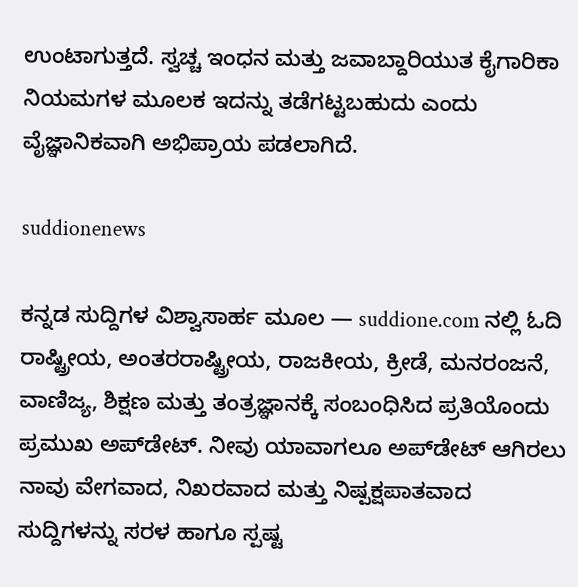ಉಂಟಾಗುತ್ತದೆ. ಸ್ವಚ್ಚ ಇಂಧನ ಮತ್ತು ಜವಾಬ್ದಾರಿಯುತ ಕೈಗಾರಿಕಾ ನಿಯಮಗಳ ಮೂಲಕ ಇದನ್ನು ತಡೆಗಟ್ಟಬಹುದು ಎಂದು ವೈಜ್ಞಾನಿಕವಾಗಿ ಅಭಿಪ್ರಾಯ ಪಡಲಾಗಿದೆ.

suddionenews

ಕನ್ನಡ ಸುದ್ದಿಗಳ ವಿಶ್ವಾಸಾರ್ಹ ಮೂಲ — suddione.com ನಲ್ಲಿ ಓದಿ ರಾಷ್ಟ್ರೀಯ, ಅಂತರರಾಷ್ಟ್ರೀಯ, ರಾಜಕೀಯ, ಕ್ರೀಡೆ, ಮನರಂಜನೆ, ವಾಣಿಜ್ಯ, ಶಿಕ್ಷಣ ಮತ್ತು ತಂತ್ರಜ್ಞಾನಕ್ಕೆ ಸಂಬಂಧಿಸಿದ ಪ್ರತಿಯೊಂದು ಪ್ರಮುಖ ಅಪ್‌ಡೇಟ್. ನೀವು ಯಾವಾಗಲೂ ಅಪ್‌ಡೇಟ್ ಆಗಿರಲು ನಾವು ವೇಗವಾದ, ನಿಖರವಾದ ಮತ್ತು ನಿಷ್ಪಕ್ಷಪಾತವಾದ ಸುದ್ದಿಗಳನ್ನು ಸರಳ ಹಾಗೂ ಸ್ಪಷ್ಟ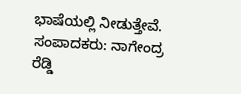ಭಾಷೆಯಲ್ಲಿ ನೀಡುತ್ತೇವೆ. ಸಂಪಾದಕರು: ನಾಗೇಂದ್ರ ರೆಡ್ಡಿ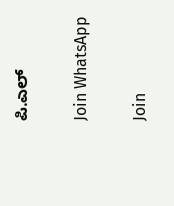ಪಿ.ಎಲ್

Join WhatsApp

Join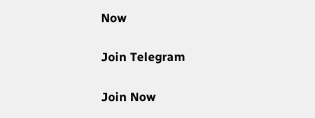Now

Join Telegram

Join Now